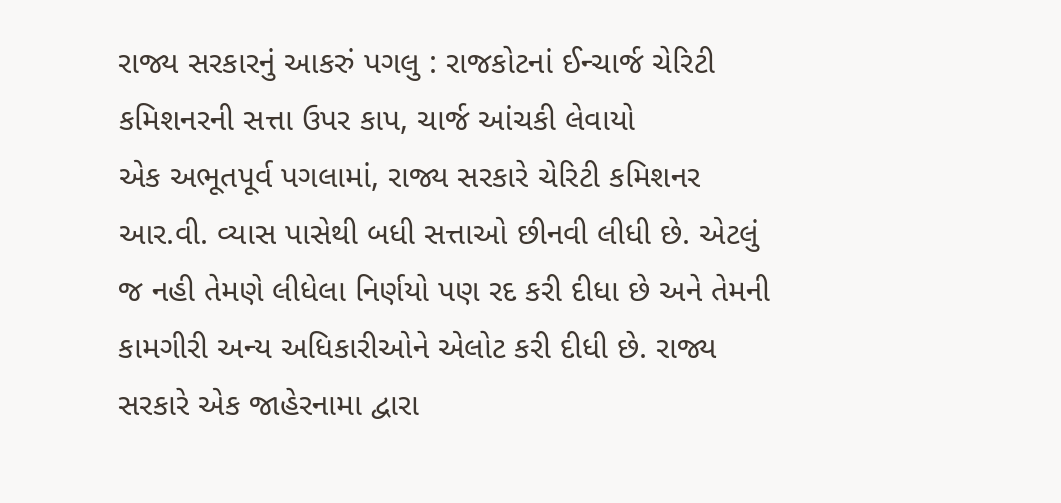રાજ્ય સરકારનું આકરું પગલુ : રાજકોટનાં ઈન્ચાર્જ ચેરિટી કમિશનરની સત્તા ઉપર કાપ, ચાર્જ આંચકી લેવાયો
એક અભૂતપૂર્વ પગલામાં, રાજ્ય સરકારે ચેરિટી કમિશનર આર.વી. વ્યાસ પાસેથી બધી સત્તાઓ છીનવી લીધી છે. એટલું જ નહી તેમણે લીધેલા નિર્ણયો પણ રદ કરી દીધા છે અને તેમની કામગીરી અન્ય અધિકારીઓને એલોટ કરી દીધી છે. રાજ્ય સરકારે એક જાહેરનામા દ્વારા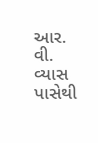આર. વી. વ્યાસ પાસેથી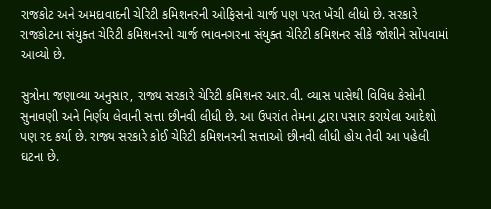રાજકોટ અને અમદાવાદની ચેરિટી કમિશનરની ઓફિસનો ચાર્જ પણ પરત ખેંચી લીધો છે. સરકારે રાજકોટના સંયુક્ત ચેરિટી કમિશનરનો ચાર્જ ભાવનગરના સંયુક્ત ચેરિટી કમિશનર સીકે જોશીને સોંપવામાં આવ્યો છે.

સુત્રોના જણાવ્યા અનુસાર, રાજ્ય સરકારે ચેરિટી કમિશનર આર.વી. વ્યાસ પાસેથી વિવિધ કેસોની સુનાવણી અને નિર્ણય લેવાની સત્તા છીનવી લીધી છે. આ ઉપરાંત તેમના દ્વારા પસાર કરાયેલા આદેશો પણ રદ કર્યા છે. રાજ્ય સરકારે કોઈ ચેરિટી કમિશનરની સત્તાઓ છીનવી લીધી હોય તેવી આ પહેલી ઘટના છે.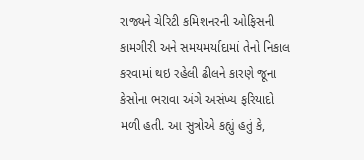રાજ્યને ચેરિટી કમિશનરની ઓફિસની કામગીરી અને સમયમર્યાદામાં તેનો નિકાલ કરવામાં થઇ રહેલી ઢીલને કારણે જૂના કેસોના ભરાવા અંગે અસંખ્ય ફરિયાદો મળી હતી. આ સુત્રોએ કહ્યું હતું કે,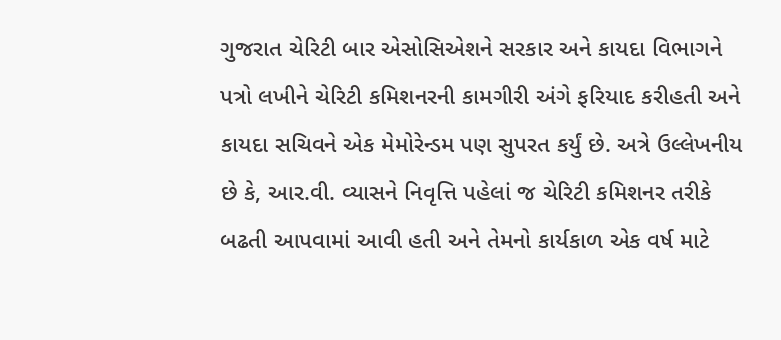ગુજરાત ચેરિટી બાર એસોસિએશને સરકાર અને કાયદા વિભાગને પત્રો લખીને ચેરિટી કમિશનરની કામગીરી અંગે ફરિયાદ કરીહતી અને કાયદા સચિવને એક મેમોરેન્ડમ પણ સુપરત કર્યું છે. અત્રે ઉલ્લેખનીય છે કે, આર.વી. વ્યાસને નિવૃત્તિ પહેલાં જ ચેરિટી કમિશનર તરીકે બઢતી આપવામાં આવી હતી અને તેમનો કાર્યકાળ એક વર્ષ માટે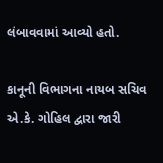લંબાવવામાં આવ્યો હતો.

કાનૂની વિભાગના નાયબ સચિવ એ.કે. ગોહિલ દ્વારા જારી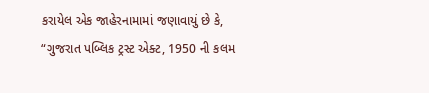કરાયેલ એક જાહેરનામામાં જણાવાયું છે કે, “ગુજરાત પબ્લિક ટ્રસ્ટ એક્ટ, 1950 ની કલમ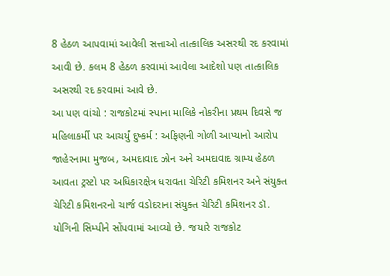8 હેઠળ આપવામાં આવેલી સત્તાઓ તાત્કાલિક અસરથી રદ કરવામાં આવી છે. કલમ 8 હેઠળ કરવામાં આવેલા આદેશો પણ તાત્કાલિક અસરથી રદ કરવામાં આવે છે.
આ પણ વાંચો : રાજકોટમાં સ્પાના માલિકે નોકરીના પ્રથમ દિવસે જ મહિલાકર્મી પર આચર્યું દુષ્કર્મ : અફિણની ગોળી આપ્યાનો આરોપ
જાહેરનામા મુજબ, અમદાવાદ ઝોન અને અમદાવાદ ગ્રામ્ય હેઠળ આવતા ટ્રસ્ટો પર અધિકારક્ષેત્ર ધરાવતા ચેરિટી કમિશનર અને સંયુક્ત ચેરિટી કમિશનરનો ચાર્જ વડોદરાના સંયુક્ત ચેરિટી કમિશનર ડૉ. યોગિની સિમ્પીને સોંપવામાં આવ્યો છે. જયારે રાજકોટ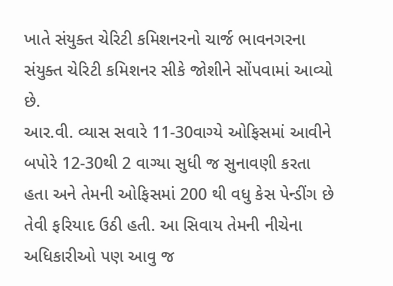ખાતે સંયુક્ત ચેરિટી કમિશનરનો ચાર્જ ભાવનગરના સંયુક્ત ચેરિટી કમિશનર સીકે જોશીને સોંપવામાં આવ્યો છે.
આર.વી. વ્યાસ સવારે 11-30વાગ્યે ઓફિસમાં આવીને બપોરે 12-30થી 2 વાગ્યા સુધી જ સુનાવણી કરતા હતા અને તેમની ઓફિસમાં 200 થી વધુ કેસ પેન્ડીંગ છે તેવી ફરિયાદ ઉઠી હતી. આ સિવાય તેમની નીચેના અધિકારીઓ પણ આવુ જ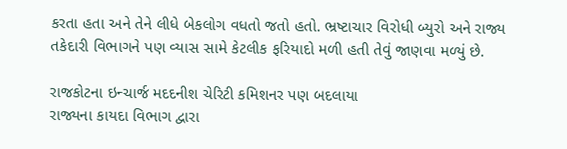કરતા હતા અને તેને લીધે બેકલોગ વધતો જતો હતો. ભ્રષ્ટાચાર વિરોધી બ્યુરો અને રાજ્ય તકેદારી વિભાગને પણ વ્યાસ સામે કેટલીક ફરિયાદો મળી હતી તેવું જાણવા મળ્યું છે.

રાજકોટના ઇન્ચાર્જ મદદનીશ ચેરિટી કમિશનર પણ બદલાયા
રાજ્યના કાયદા વિભાગ દ્વારા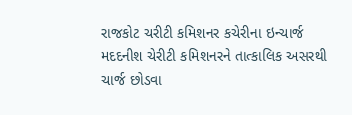રાજકોટ ચરીટી કમિશનર કચેરીના ઇન્ચાર્જ મદદનીશ ચેરીટી કમિશનરને તાત્કાલિક અસરથી ચાર્જ છોડવા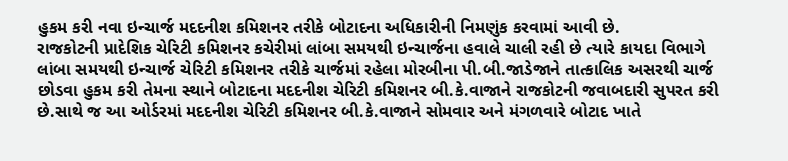હુકમ કરી નવા ઇન્ચાર્જ મદદનીશ કમિશનર તરીકે બોટાદના અધિકારીની નિમણુંક કરવામાં આવી છે.
રાજકોટની પ્રાદેશિક ચેરિટી કમિશનર કચેરીમાં લાંબા સમયથી ઇન્ચાર્જના હવાલે ચાલી રહી છે ત્યારે કાયદા વિભાગે લાંબા સમયથી ઇન્ચાર્જ ચેરિટી કમિશનર તરીકે ચાર્જમાં રહેલા મોરબીના પી.બી.જાડેજાને તાત્કાલિક અસરથી ચાર્જ છોડવા હુકમ કરી તેમના સ્થાને બોટાદના મદદનીશ ચેરિટી કમિશનર બી.કે.વાજાને રાજકોટની જવાબદારી સુપરત કરી છે.સાથે જ આ ઓર્ડરમાં મદદનીશ ચેરિટી કમિશનર બી.કે.વાજાને સોમવાર અને મંગળવારે બોટાદ ખાતે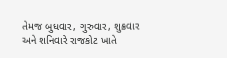તેમજ બુધવાર, ગુરુવાર, શુક્રવાર અને શનિવારે રાજકોટ ખાતે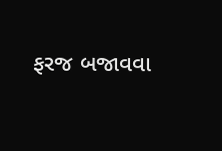ફરજ બજાવવા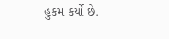હુકમ કર્યો છે.